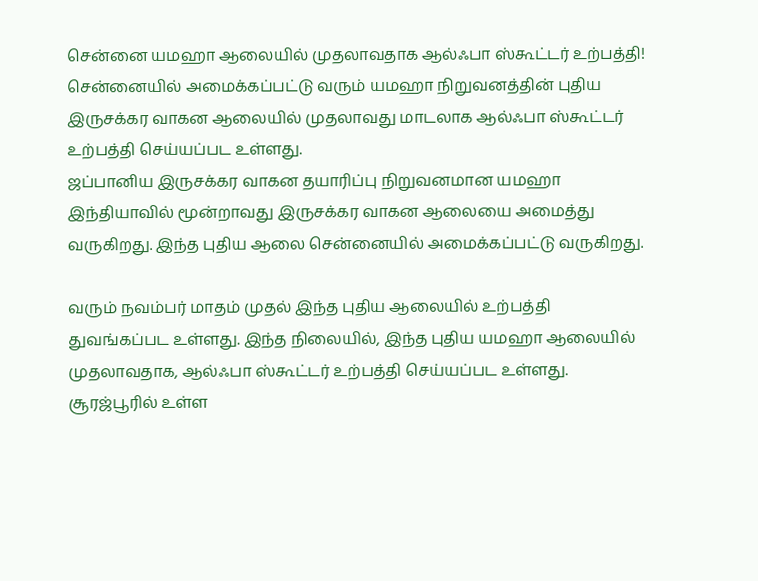சென்னை யமஹா ஆலையில் முதலாவதாக ஆல்ஃபா ஸ்கூட்டர் உற்பத்தி!
சென்னையில் அமைக்கப்பட்டு வரும் யமஹா நிறுவனத்தின் புதிய இருசக்கர வாகன ஆலையில் முதலாவது மாடலாக ஆல்ஃபா ஸ்கூட்டர் உற்பத்தி செய்யப்பட உள்ளது.
ஜப்பானிய இருசக்கர வாகன தயாரிப்பு நிறுவனமான யமஹா இந்தியாவில் மூன்றாவது இருசக்கர வாகன ஆலையை அமைத்து வருகிறது. இந்த புதிய ஆலை சென்னையில் அமைக்கப்பட்டு வருகிறது.

வரும் நவம்பர் மாதம் முதல் இந்த புதிய ஆலையில் உற்பத்தி துவங்கப்பட உள்ளது. இந்த நிலையில், இந்த புதிய யமஹா ஆலையில் முதலாவதாக, ஆல்ஃபா ஸ்கூட்டர் உற்பத்தி செய்யப்பட உள்ளது.
சூரஜ்பூரில் உள்ள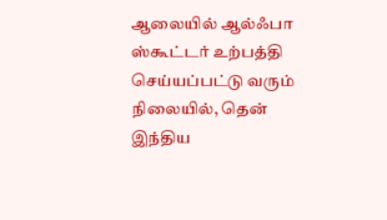ஆலையில் ஆல்ஃபா ஸ்கூட்டர் உற்பத்தி செய்யப்பட்டு வரும் நிலையில், தென் இந்திய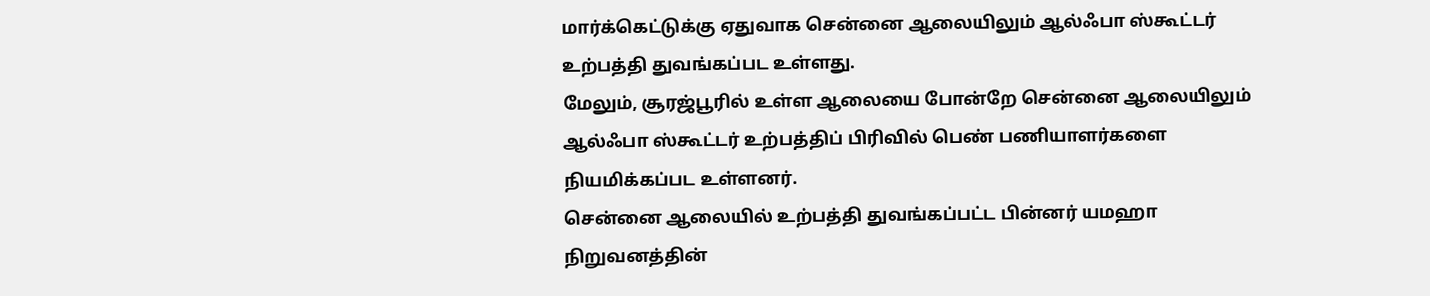மார்க்கெட்டுக்கு ஏதுவாக சென்னை ஆலையிலும் ஆல்ஃபா ஸ்கூட்டர் உற்பத்தி துவங்கப்பட உள்ளது.
மேலும், சூரஜ்பூரில் உள்ள ஆலையை போன்றே சென்னை ஆலையிலும் ஆல்ஃபா ஸ்கூட்டர் உற்பத்திப் பிரிவில் பெண் பணியாளர்களை நியமிக்கப்பட உள்ளனர்.
சென்னை ஆலையில் உற்பத்தி துவங்கப்பட்ட பின்னர் யமஹா நிறுவனத்தின்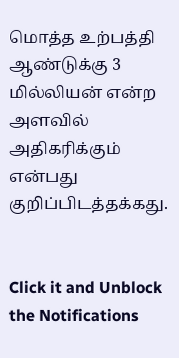மொத்த உற்பத்தி ஆண்டுக்கு 3 மில்லியன் என்ற அளவில் அதிகரிக்கும் என்பது குறிப்பிடத்தக்கது.


Click it and Unblock the Notifications